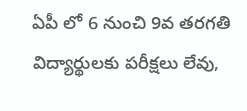ఏపీ లో 6 నుంచి 9వ తరగతి విద్యార్థులకు పరీక్షలు లేవు,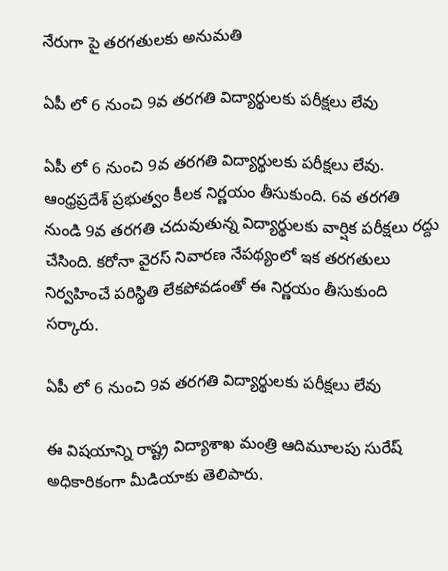నేరుగా పై తరగతులకు అనుమతి

ఏపీ లో 6 నుంచి 9వ తరగతి విద్యార్థులకు పరీక్షలు లేవు

ఏపీ లో 6 నుంచి 9వ తరగతి విద్యార్థులకు పరీక్షలు లేవు. ఆంధ్రప్రదేశ్ ప్రభుత్వం కీలక నిర్ణయం తీసుకుంది. 6వ తరగతి నుండి 9వ తరగతి చదువుతున్న విద్యార్థులకు వార్షిక పరీక్షలు రద్దు చేసింది. కరోనా వైరస్‌ నివారణ నేపథ్యంలో ఇక తరగతులు నిర్వహించే పరిస్థితి లేకపోవడంతో ఈ నిర్ణయం తీసుకుంది సర్కారు.

ఏపీ లో 6 నుంచి 9వ తరగతి విద్యార్థులకు పరీక్షలు లేవు

ఈ విషయాన్ని రాష్ట్ర విద్యాశాఖ మంత్రి ఆదిమూలపు సురేష్‌ అధికారికంగా మీడియాకు తెలిపారు.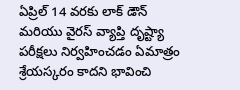ఏప్రిల్ 14 వరకు లాక్ డౌన్ మరియు వైరస్ వ్యాప్తి దృష్ట్యా పరీక్షలు నిర్వహించడం ఏమాత్రం శ్రేయస్కరం కాదని భావించి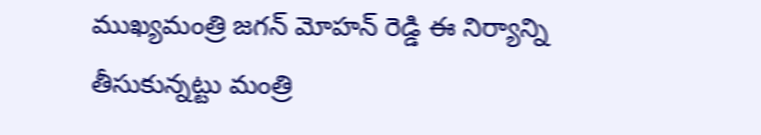ముఖ్యమంత్రి జగన్ మోహన్ రెడ్డి ఈ నిర్యాన్ని తీసుకున్నట్టు మంత్రి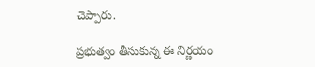చెప్పారు.

ప్రభుత్వం తీసుకున్న ఈ నిర్ణయం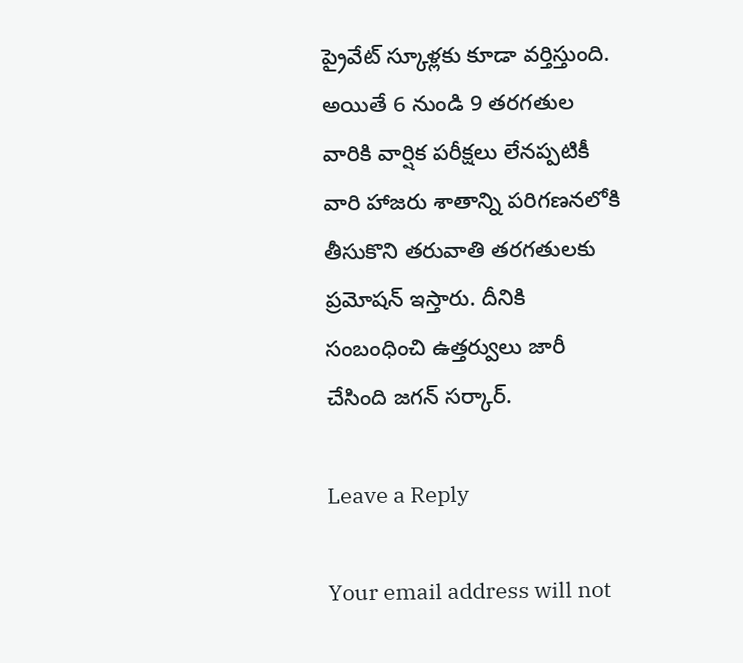ప్రైవేట్ స్కూళ్లకు కూడా వర్తిస్తుంది. అయితే 6 నుండి 9 తరగతుల వారికి వార్షిక పరీక్షలు లేనప్పటికీ వారి హాజరు శాతాన్ని పరిగణనలోకి తీసుకొని తరువాతి తరగతులకు ప్రమోషన్ ఇస్తారు. దీనికి సంబంధించి ఉత్తర్వులు జారీ చేసింది జగన్ సర్కార్.

Leave a Reply

Your email address will not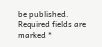be published. Required fields are marked *